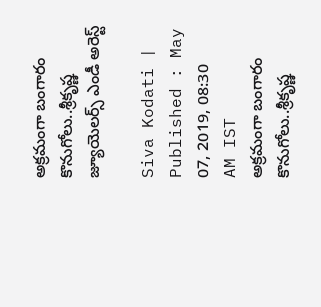అక్రమంగా బంగారం కొనుగోలు..శ్రీకృష్ణ జ్యూయెలర్స్ ఎండీ అరెస్ట్

Siva Kodati |
Published : May 07, 2019, 08:30 AM IST
అక్రమంగా బంగారం కొనుగోలు..శ్రీకృష్ణ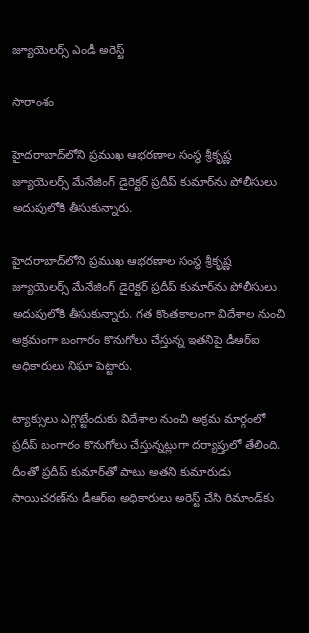జ్యూయెలర్స్ ఎండీ అరెస్ట్

సారాంశం

హైదరాబాద్‌లోని ప్రముఖ ఆభరణాల సంస్థ శ్రీకృష్ణ జ్యూయెలర్స్ మేనేజింగ్ డైరెక్టర్‌ ప్రదీప్‌ కుమార్‌ను పోలీసులు అదుపులోకి తీసుకున్నారు.

హైదరాబాద్‌లోని ప్రముఖ ఆభరణాల సంస్థ శ్రీకృష్ణ జ్యూయెలర్స్ మేనేజింగ్ డైరెక్టర్‌ ప్రదీప్‌ కుమార్‌ను పోలీసులు అదుపులోకి తీసుకున్నారు. గత కొంతకాలంగా విదేశాల నుంచి అక్రమంగా బంగారం కొనుగోలు చేస్తున్న ఇతనిపై డీఆర్ఐ అధికారులు నిఘా పెట్టారు.

ట్యాక్సులు ఎగ్గొట్టేందుకు విదేశాల నుంచి అక్రమ మార్గంలో ప్రదీప్ బంగారం కొనుగోలు చేస్తున్నట్లుగా దర్యాప్తులో తేలింది. దీంతో ప్రదీప్ కుమార్‌తో పాటు అతని కుమారుడు సాయిచరణ్‌ను డీఆర్ఐ అధికారులు అరెస్ట్ చేసి రిమాండ్‌కు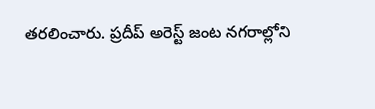తరలించారు. ప్రదీప్ అరెస్ట్‌ జంట నగరాల్లోని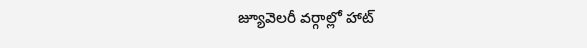జ్యూవెలరీ వర్గాల్లో హాట్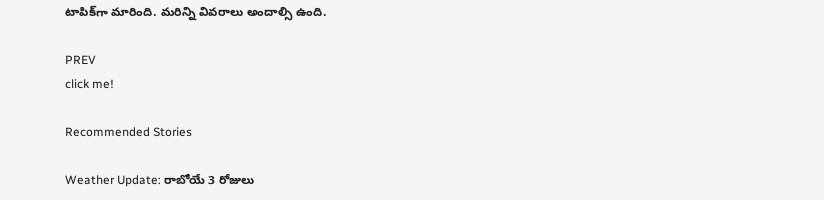టాపిక్‌గా మారింది. మరిన్ని వివరాలు అందాల్సి ఉంది.

PREV
click me!

Recommended Stories

Weather Update: రాబోయే 3 రోజులు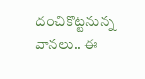దంచికొట్టనున్న వానలు.. ఈ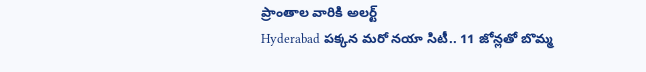ప్రాంతాల వారికి అలర్ట్
Hyderabad పక్కన మరో నయా సిటీ.. 11 జోన్లతో బొమ్మ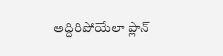అద్దిరిపోయేలా ప్లాన్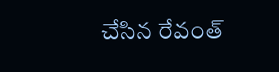చేసిన రేవంత్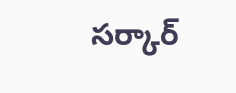సర్కార్